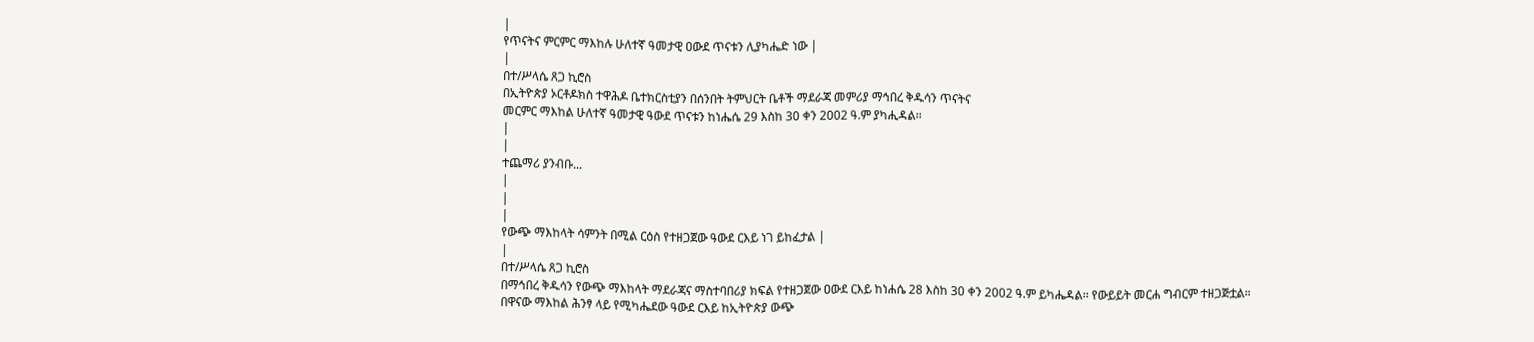|
የጥናትና ምርምር ማእከሉ ሁለተኛ ዓመታዊ ዐውደ ጥናቱን ሊያካሔድ ነው |
|
በተ/ሥላሴ ጸጋ ኪሮስ
በኢትዮጵያ ኦርቶዶክስ ተዋሕዶ ቤተክርስቲያን በሰንበት ትምህርት ቤቶች ማደራጃ መምሪያ ማኅበረ ቅዱሳን ጥናትና
መርምር ማእከል ሁለተኛ ዓመታዊ ዓውደ ጥናቱን ከነሔሴ 29 እስከ 30 ቀን 2002 ዓ.ም ያካሒዳል፡፡
|
|
ተጨማሪ ያንብቡ...
|
|
|
የውጭ ማእከላት ሳምንት በሚል ርዕስ የተዘጋጀው ዓውደ ርእይ ነገ ይከፈታል |
|
በተ/ሥላሴ ጸጋ ኪሮስ
በማኅበረ ቅዱሳን የውጭ ማእከላት ማደራጃና ማስተባበሪያ ክፍል የተዘጋጀው ዐውደ ርእይ ከነሐሴ 28 እስከ 30 ቀን 2002 ዓ.ም ይካሔዳል፡፡ የውይይት መርሐ ግብርም ተዘጋጅቷል።
በዋናው ማእከል ሕንፃ ላይ የሚካሔደው ዓውደ ርእይ ከኢትዮጵያ ውጭ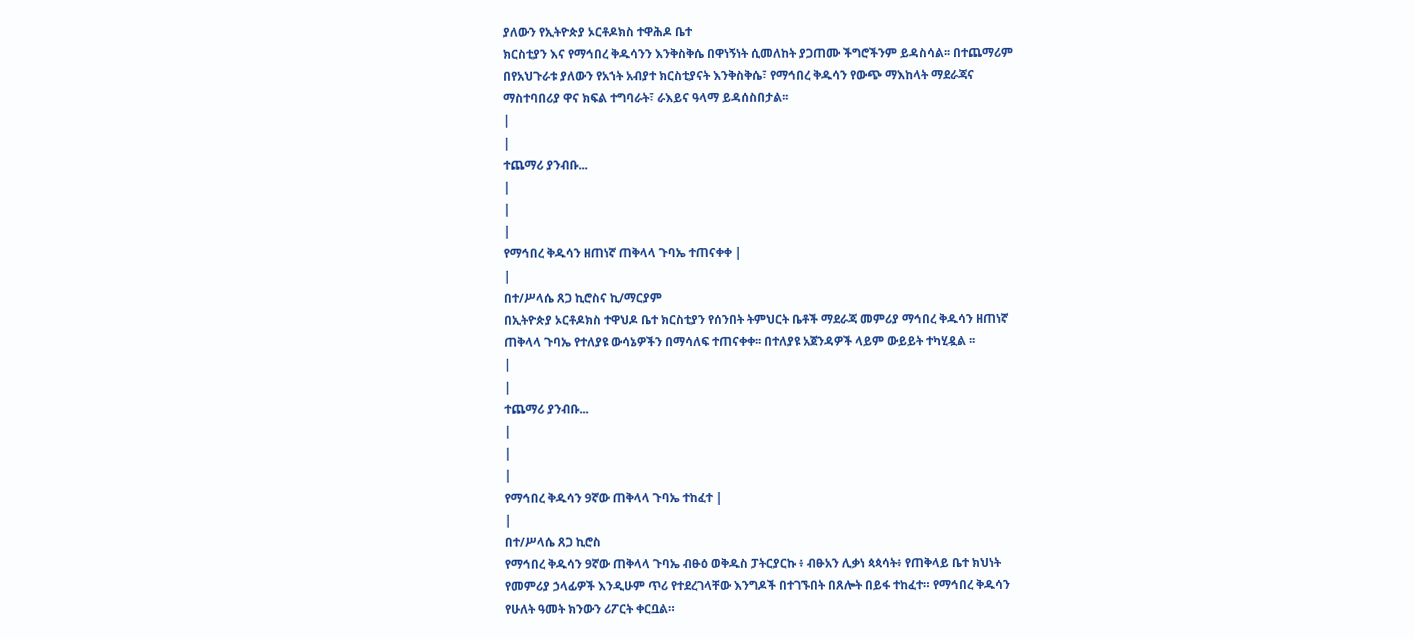ያለውን የኢትዮጵያ ኦርቶዶክስ ተዋሕዶ ቤተ
ክርስቲያን እና የማኅበረ ቅዱሳንን እንቅስቅሴ በዋነኝነት ሲመለከት ያጋጠሙ ችግሮችንም ይዳስሳል፡፡ በተጨማሪም
በየአህጉራቱ ያለውን የአኀት አብያተ ክርስቲያናት እንቅስቅሴ፣ የማኅበረ ቅዱሳን የውጭ ማእከላት ማደራጃና
ማስተባበሪያ ዋና ክፍል ተግባራት፣ ራእይና ዓላማ ይዳሰስበታል፡፡
|
|
ተጨማሪ ያንብቡ...
|
|
|
የማኅበረ ቅዱሳን ዘጠነኛ ጠቅላላ ጉባኤ ተጠናቀቀ |
|
በተ/ሥላሴ ጸጋ ኪሮስና ኪ/ማርያም
በኢትዮጵያ ኦርቶዶክስ ተዋህዶ ቤተ ክርስቲያን የሰንበት ትምህርት ቤቶች ማደራጃ መምሪያ ማኅበረ ቅዱሳን ዘጠነኛ
ጠቅላላ ጉባኤ የተለያዩ ውሳኔዎችን በማሳለፍ ተጠናቀቀ፡፡ በተለያዩ አጀንዳዎች ላይም ውይይት ተካሂዷል ፡፡
|
|
ተጨማሪ ያንብቡ...
|
|
|
የማኅበረ ቅዱሳን 9ኛው ጠቅላላ ጉባኤ ተከፈተ |
|
በተ/ሥላሴ ጸጋ ኪሮስ
የማኅበረ ቅዱሳን 9ኛው ጠቅላላ ጉባኤ ብፁዕ ወቅዱስ ፓትርያርኩ ፥ ብፁአን ሊቃነ ጳጳሳት፥ የጠቅላይ ቤተ ክህነት
የመምሪያ ኃላፊዎች እንዲሁም ጥሪ የተደረገላቸው እንግዶች በተገኙበት በጸሎት በይፋ ተከፈተ። የማኅበረ ቅዱሳን
የሁለት ዓመት ክንውን ሪፖርት ቀርቧል።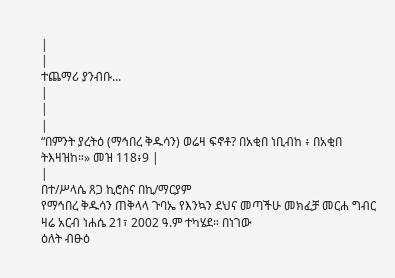|
|
ተጨማሪ ያንብቡ...
|
|
|
“በምንት ያረትዕ (ማኅበረ ቅዱሳን) ወሬዛ ፍኖቶ? በአቂበ ነቢብከ ፥ በአቂበ ትእዛዝከ።» መዝ 118፥9 |
|
በተ/ሥላሴ ጸጋ ኪሮስና በኪ/ማርያም
የማኅበረ ቅዱሳን ጠቅላላ ጉባኤ የእንኳን ደህና መጣችሁ መክፈቻ መርሐ ግብር ዛሬ አርብ ነሐሴ 21፣ 2002 ዓ.ም ተካሄደ። በነገው
ዕለት ብፁዕ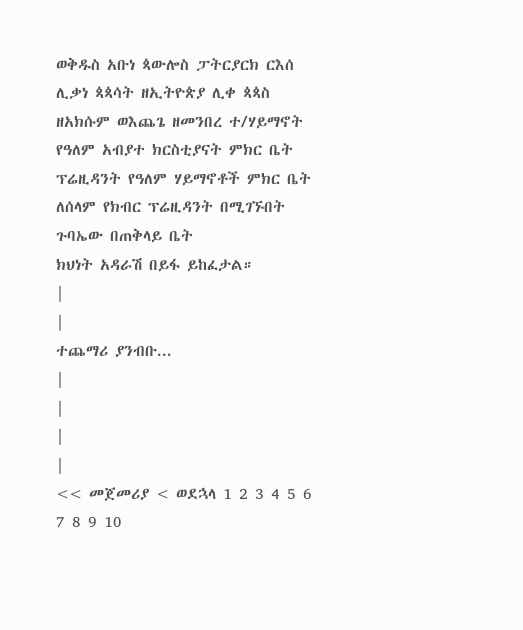ወቅዱስ አቡነ ጳውሎስ ፓትርያርክ ርእሰ ሊቃነ ጳጳሳት ዘኢትዮጵያ ሊቀ ጳጳስ ዘአክሱም ወእጨጌ ዘመንበረ ተ/ሃይማኖት የዓለም አብያተ ክርስቲያናት ምክር ቤት ፕሬዚዳንት የዓለም ሃይማኖቶች ምክር ቤት ለሰላም የክብር ፕሬዚዳንት በሚገኙበት ጉባኤው በጠቅላይ ቤት
ክህነት አዳራሽ በይፋ ይከፈታል።
|
|
ተጨማሪ ያንብቡ...
|
|
|
|
<< መጀመሪያ < ወደኋላ 1 2 3 4 5 6 7 8 9 10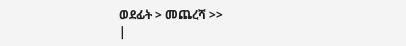ወደፊት > መጨረሻ >>
|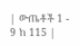| ውጤቶች 1 - 9 ከ 115 |